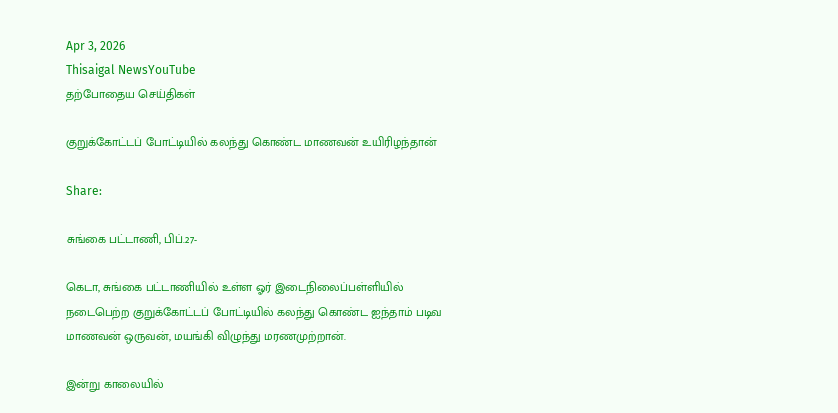Apr 3, 2026
Thisaigal NewsYouTube
தற்போதைய செய்திகள்

குறுக்கோட்டப் போட்டியில் கலந்து கொண்ட மாணவன் உயிரிழந்தான்

Share:

சுங்கை பட்டாணி, பிப்.27-

கெடா, சுங்கை பட்டாணியில் உள்ள ஓர் இடைநிலைப்பள்ளியில் நடைபெற்ற குறுக்கோட்டப் போட்டியில் கலந்து கொண்ட ஐந்தாம் படிவ மாணவன் ஒருவன், மயங்கி விழுந்து மரணமுற்றான்.

இன்று காலையில்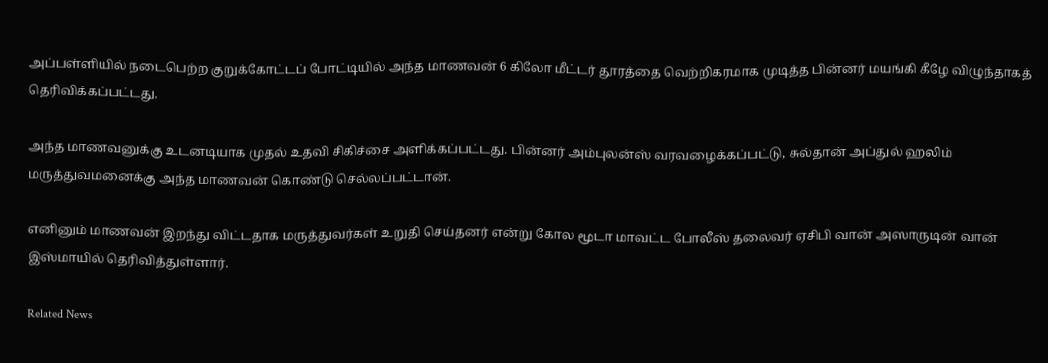அப்பள்ளியில் நடைபெற்ற குறுக்கோட்டப் போட்டியில் அந்த மாணவன் 6 கிலோ மீட்டர் தூரத்தை வெற்றிகரமாக முடித்த பின்னர் மயங்கி கீழே விழுந்தாகத் தெரிவிக்கப்பட்டது.

அந்த மாணவனுக்கு உடனடியாக முதல் உதவி சிகிச்சை அளிக்கப்பட்டது. பின்னர் அம்புலன்ஸ் வரவழைக்கப்பட்டு, சுல்தான் அப்துல் ஹலிம் மருத்துவமனைக்கு அந்த மாணவன் கொண்டு செல்லப்பட்டான்.

எனினும் மாணவன் இறந்து விட்டதாக மருத்துவர்கள் உறுதி செய்தனர் என்று கோல மூடா மாவட்ட போலீஸ் தலைவர் ஏசிபி வான் அஸாருடின் வான் இஸ்மாயில் தெரிவித்துள்ளார்.

Related News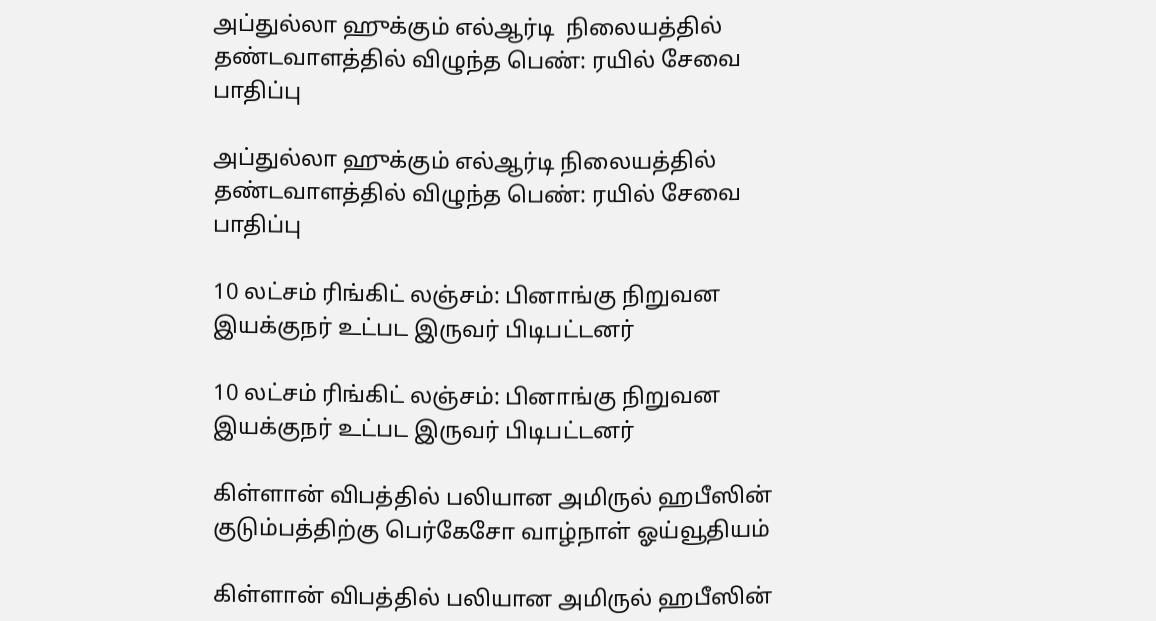அப்துல்லா ஹுக்கும் எல்ஆர்டி  நிலையத்தில் தண்டவாளத்தில் விழுந்த பெண்: ரயில் சேவை பாதிப்பு

அப்துல்லா ஹுக்கும் எல்ஆர்டி நிலையத்தில் தண்டவாளத்தில் விழுந்த பெண்: ரயில் சேவை பாதிப்பு

10 லட்சம் ரிங்கிட் லஞ்சம்: பினாங்கு நிறுவன இயக்குநர் உட்பட இருவர் பிடிபட்டனர்

10 லட்சம் ரிங்கிட் லஞ்சம்: பினாங்கு நிறுவன இயக்குநர் உட்பட இருவர் பிடிபட்டனர்

கிள்ளான் விபத்தில் பலியான அமிருல் ஹபீஸின் குடும்பத்திற்கு பெர்கேசோ வாழ்நாள் ஓய்வூதியம்

கிள்ளான் விபத்தில் பலியான அமிருல் ஹபீஸின்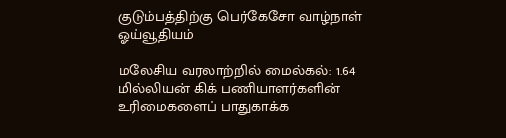குடும்பத்திற்கு பெர்கேசோ வாழ்நாள் ஓய்வூதியம்

மலேசிய வரலாற்றில் மைல்கல்: 1.64 மில்லியன் கிக் பணியாளர்களின் உரிமைகளைப் பாதுகாக்க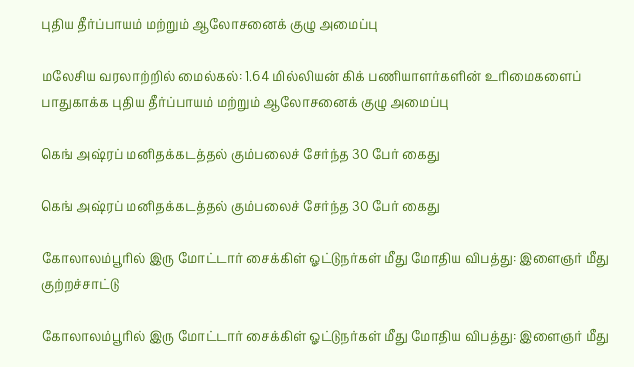புதிய தீர்ப்பாயம் மற்றும் ஆலோசனைக் குழு அமைப்பு

மலேசிய வரலாற்றில் மைல்கல்: 1.64 மில்லியன் கிக் பணியாளர்களின் உரிமைகளைப் பாதுகாக்க புதிய தீர்ப்பாயம் மற்றும் ஆலோசனைக் குழு அமைப்பு

கெங் அஷ்ரப் மனிதக்கடத்தல் கும்பலைச் சேர்ந்த 30 பேர் கைது

கெங் அஷ்ரப் மனிதக்கடத்தல் கும்பலைச் சேர்ந்த 30 பேர் கைது

கோலாலம்பூரில் இரு மோட்டார் சைக்கிள் ஓட்டுநர்கள் மீது மோதிய விபத்து: இளைஞர் மீது குற்றச்சாட்டு

கோலாலம்பூரில் இரு மோட்டார் சைக்கிள் ஓட்டுநர்கள் மீது மோதிய விபத்து: இளைஞர் மீது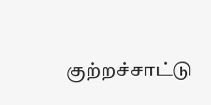குற்றச்சாட்டு